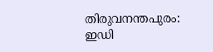തിരുവനന്തപുരം: ഇഡി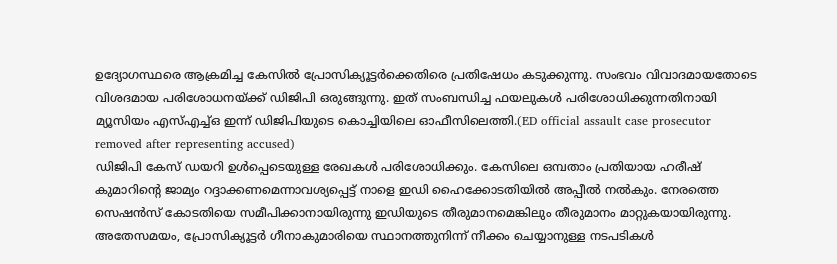ഉദ്യോഗസ്ഥരെ ആക്രമിച്ച കേസിൽ പ്രോസിക്യൂട്ടർക്കെതിരെ പ്രതിഷേധം കടുക്കുന്നു. സംഭവം വിവാദമായതോടെ വിശദമായ പരിശോധനയ്ക്ക് ഡിജിപി ഒരുങ്ങുന്നു. ഇത് സംബന്ധിച്ച ഫയലുകൾ പരിശോധിക്കുന്നതിനായി മ്യൂസിയം എസ്എച്ച്ഒ ഇന്ന് ഡിജിപിയുടെ കൊച്ചിയിലെ ഓഫീസിലെത്തി.(ED official assault case prosecutor removed after representing accused)
ഡിജിപി കേസ് ഡയറി ഉൾപ്പെടെയുള്ള രേഖകൾ പരിശോധിക്കും. കേസിലെ ഒമ്പതാം പ്രതിയായ ഹരീഷ് കുമാറിന്റെ ജാമ്യം റദ്ദാക്കണമെന്നാവശ്യപ്പെട്ട് നാളെ ഇഡി ഹൈക്കോടതിയിൽ അപ്പീൽ നൽകും. നേരത്തെ സെഷൻസ് കോടതിയെ സമീപിക്കാനായിരുന്നു ഇഡിയുടെ തീരുമാനമെങ്കിലും തീരുമാനം മാറ്റുകയായിരുന്നു.
അതേസമയം, പ്രോസിക്യൂട്ടർ ഗീനാകുമാരിയെ സ്ഥാനത്തുനിന്ന് നീക്കം ചെയ്യാനുള്ള നടപടികൾ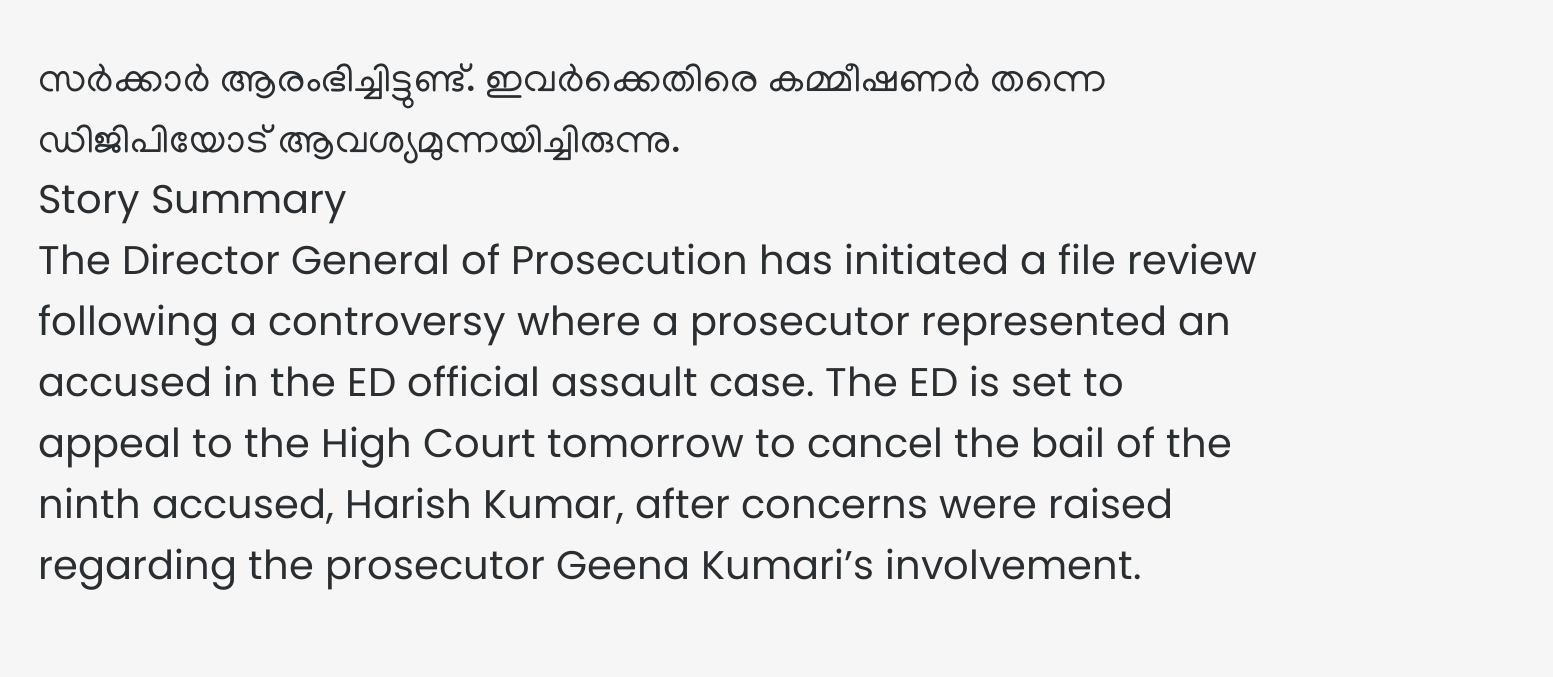സർക്കാർ ആരംഭിച്ചിട്ടുണ്ട്. ഇവർക്കെതിരെ കമ്മീഷണർ തന്നെ ഡിജിപിയോട് ആവശ്യമുന്നയിച്ചിരുന്നു.
Story Summary
The Director General of Prosecution has initiated a file review following a controversy where a prosecutor represented an accused in the ED official assault case. The ED is set to appeal to the High Court tomorrow to cancel the bail of the ninth accused, Harish Kumar, after concerns were raised regarding the prosecutor Geena Kumari’s involvement.